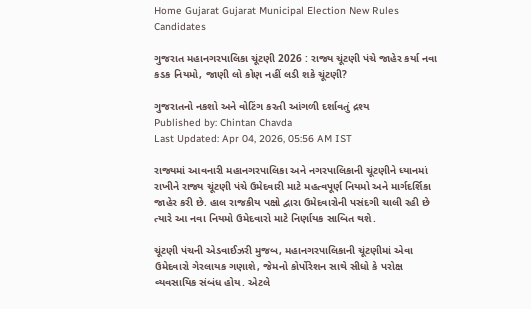Home Gujarat Gujarat Municipal Election New Rules Candidates

ગુજરાત મહાનગરપાલિકા ચૂંટણી 2026 : રાજ્ય ચૂંટણી પંચે જાહેર કર્યા નવા કડક નિયમો, જાણી લો કોણ નહીં લડી શકે ચૂંટણી?

ગુજરાતનો નકશો અને વોટિંગ કરતી આંગળી દર્શાવતું દ્રશ્ય
Published by: Chintan Chavda
Last Updated: Apr 04, 2026, 05:56 AM IST

રાજ્યમાં આવનારી મહાનગરપાલિકા અને નગરપાલિકાની ચૂંટણીને ધ્યાનમાં રાખીને રાજ્ય ચૂંટણી પંચે ઉમેદવારી માટે મહત્વપૂર્ણ નિયમો અને માર્ગદર્શિકા જાહેર કરી છે. હાલ રાજકીય પક્ષો દ્વારા ઉમેદવારોની પસંદગી ચાલી રહી છે ત્યારે આ નવા નિયમો ઉમેદવારો માટે નિર્ણાયક સાબિત થશે.

ચૂંટણી પંચની એડવાઈઝરી મુજબ, મહાનગરપાલિકાની ચૂંટણીમાં એવા ઉમેદવારો ગેરલાયક ગણાશે, જેમનો કોર્પોરેશન સાથે સીધો કે પરોક્ષ વ્યવસાયિક સંબંધ હોય. એટલે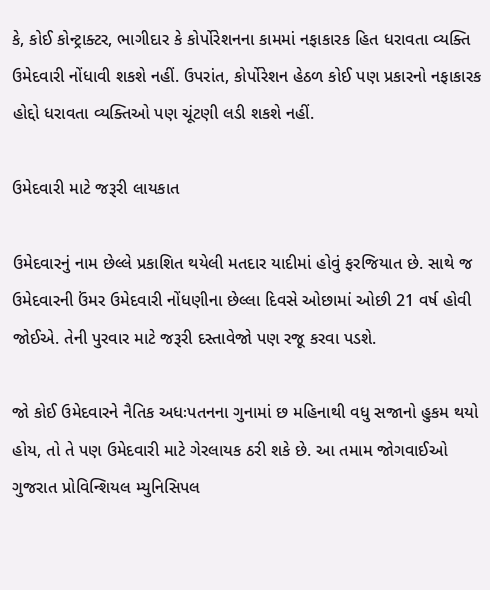કે, કોઈ કોન્ટ્રાક્ટર, ભાગીદાર કે કોર્પોરેશનના કામમાં નફાકારક હિત ધરાવતા વ્યક્તિ ઉમેદવારી નોંધાવી શકશે નહીં. ઉપરાંત, કોર્પોરેશન હેઠળ કોઈ પણ પ્રકારનો નફાકારક હોદ્દો ધરાવતા વ્યક્તિઓ પણ ચૂંટણી લડી શકશે નહીં.

ઉમેદવારી માટે જરૂરી લાયકાત

ઉમેદવારનું નામ છેલ્લે પ્રકાશિત થયેલી મતદાર યાદીમાં હોવું ફરજિયાત છે. સાથે જ ઉમેદવારની ઉંમર ઉમેદવારી નોંધણીના છેલ્લા દિવસે ઓછામાં ઓછી 21 વર્ષ હોવી જોઈએ. તેની પુરવાર માટે જરૂરી દસ્તાવેજો પણ રજૂ કરવા પડશે.

જો કોઈ ઉમેદવારને નૈતિક અધઃપતનના ગુનામાં છ મહિનાથી વધુ સજાનો હુકમ થયો હોય, તો તે પણ ઉમેદવારી માટે ગેરલાયક ઠરી શકે છે. આ તમામ જોગવાઈઓ ગુજરાત પ્રોવિન્શિયલ મ્યુનિસિપલ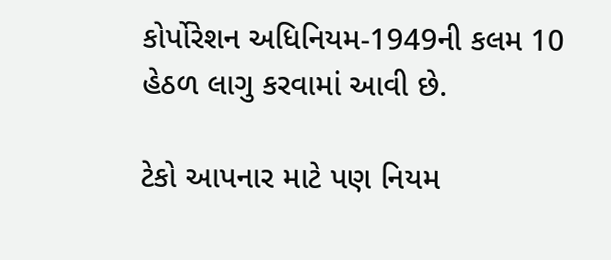કોર્પોરેશન અધિનિયમ-1949ની કલમ 10 હેઠળ લાગુ કરવામાં આવી છે.

ટેકો આપનાર માટે પણ નિયમ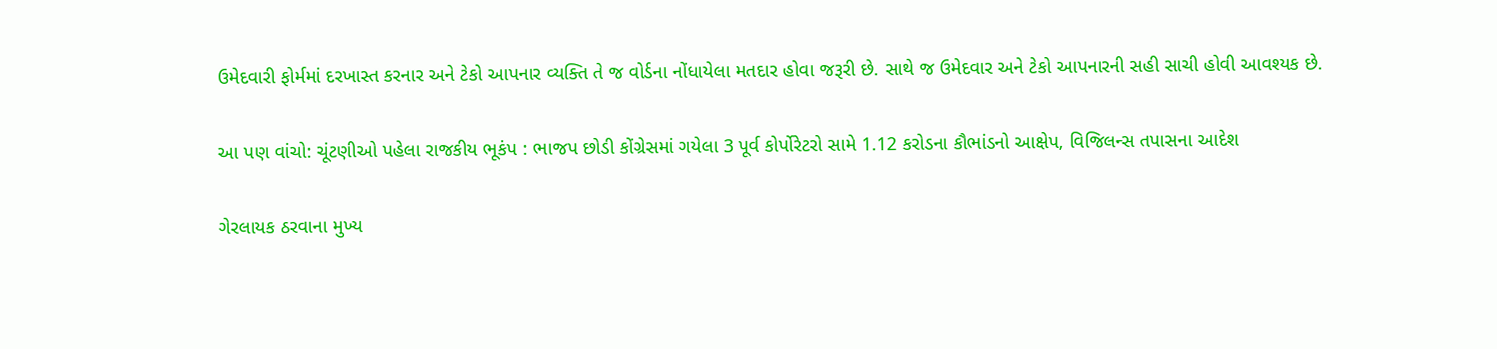ઉમેદવારી ફોર્મમાં દરખાસ્ત કરનાર અને ટેકો આપનાર વ્યક્તિ તે જ વોર્ડના નોંધાયેલા મતદાર હોવા જરૂરી છે. સાથે જ ઉમેદવાર અને ટેકો આપનારની સહી સાચી હોવી આવશ્યક છે.

આ પણ વાંચો: ચૂંટણીઓ પહેલા રાજકીય ભૂકંપ : ભાજપ છોડી કોંગ્રેસમાં ગયેલા 3 પૂર્વ કોર્પોરેટરો સામે 1.12 કરોડના કૌભાંડનો આક્ષેપ, વિજિલન્સ તપાસના આદેશ

ગેરલાયક ઠરવાના મુખ્ય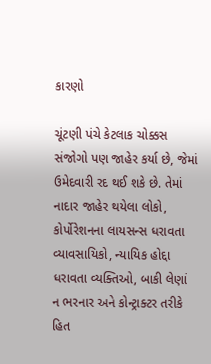કારણો

ચૂંટણી પંચે કેટલાક ચોક્કસ સંજોગો પણ જાહેર કર્યા છે, જેમાં ઉમેદવારી રદ થઈ શકે છે. તેમાં નાદાર જાહેર થયેલા લોકો, કોર્પોરેશનના લાયસન્સ ધરાવતા વ્યાવસાયિકો, ન્યાયિક હોદ્દા ધરાવતા વ્યક્તિઓ, બાકી લેણાં ન ભરનાર અને કોન્ટ્રાક્ટર તરીકે હિત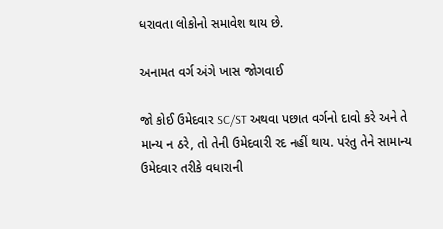ધરાવતા લોકોનો સમાવેશ થાય છે.

અનામત વર્ગ અંગે ખાસ જોગવાઈ

જો કોઈ ઉમેદવાર SC/ST અથવા પછાત વર્ગનો દાવો કરે અને તે માન્ય ન ઠરે, તો તેની ઉમેદવારી રદ નહીં થાય. પરંતુ તેને સામાન્ય ઉમેદવાર તરીકે વધારાની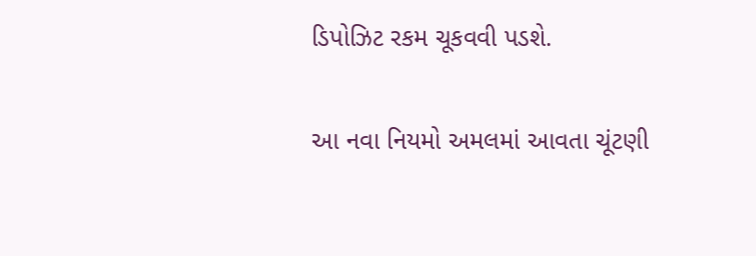ડિપોઝિટ રકમ ચૂકવવી પડશે.

આ નવા નિયમો અમલમાં આવતા ચૂંટણી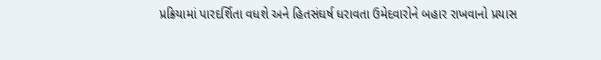પ્રક્રિયામાં પારદર્શિતા વધશે અને હિતસંઘર્ષ ધરાવતા ઉમેદવારોને બહાર રાખવાનો પ્રયાસ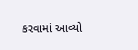કરવામાં આવ્યો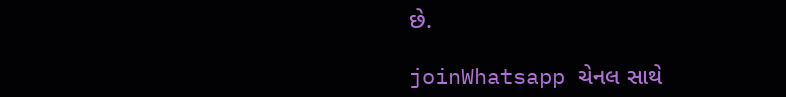છે.

joinWhatsapp ચેનલ સાથે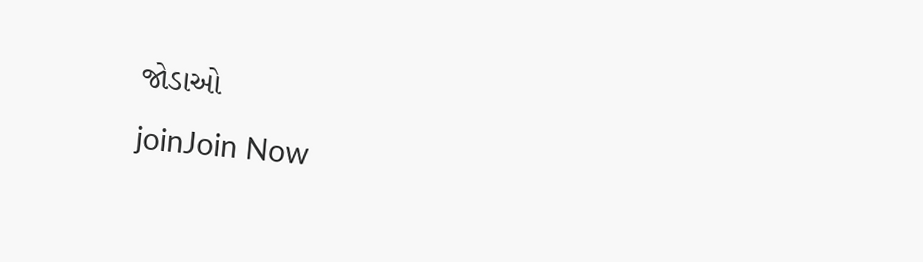જોડાઓ
joinJoin Now